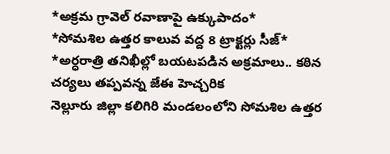*అక్రమ గ్రావెల్ రవాణాపై ఉక్కుపాదం*
*సోమశిల ఉత్తర కాలువ వద్ద 8 ట్రాక్టర్లు సీజ్*
*అర్ధరాత్రి తనిఖీల్లో బయటపడిన అక్రమాలు.. కఠిన చర్యలు తప్పవన్న జేఈ హెచ్చరిక
నెల్లూరు జిల్లా కలిగిరి మండలంలోని సోమశిల ఉత్తర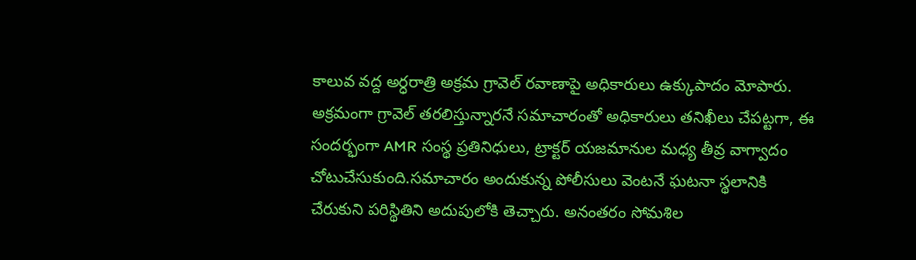కాలువ వద్ద అర్ధరాత్రి అక్రమ గ్రావెల్ రవాణాపై అధికారులు ఉక్కుపాదం మోపారు. అక్రమంగా గ్రావెల్ తరలిస్తున్నారనే సమాచారంతో అధికారులు తనిఖీలు చేపట్టగా, ఈ సందర్భంగా AMR సంస్థ ప్రతినిధులు, ట్రాక్టర్ యజమానుల మధ్య తీవ్ర వాగ్వాదం చోటుచేసుకుంది.సమాచారం అందుకున్న పోలీసులు వెంటనే ఘటనా స్థలానికి చేరుకుని పరిస్థితిని అదుపులోకి తెచ్చారు. అనంతరం సోమశిల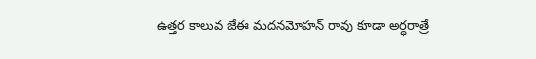ఉత్తర కాలువ జేఈ మదనమోహన్ రావు కూడా అర్ధరాత్రే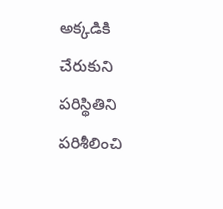అక్కడికి చేరుకుని పరిస్థితిని పరిశీలించి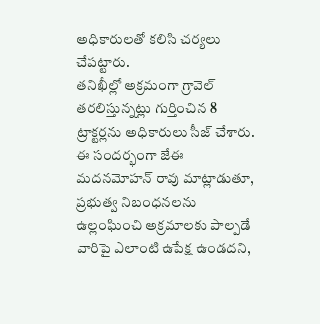అధికారులతో కలిసి చర్యలు చేపట్టారు.
తనిఖీల్లో అక్రమంగా గ్రావెల్ తరలిస్తున్నట్లు గుర్తించిన 8 ట్రాక్టర్లను అధికారులు సీజ్ చేశారు. ఈ సందర్భంగా జేఈ మదనమోహన్ రావు మాట్లాడుతూ, ప్రభుత్వ నిబంధనలను ఉల్లంఘించి అక్రమాలకు పాల్పడే వారిపై ఎలాంటి ఉపేక్ష ఉండదని,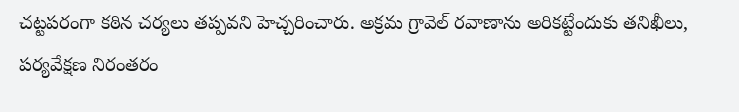చట్టపరంగా కఠిన చర్యలు తప్పవని హెచ్చరించారు. అక్రమ గ్రావెల్ రవాణాను అరికట్టేందుకు తనిఖీలు, పర్యవేక్షణ నిరంతరం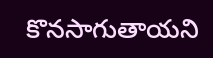కొనసాగుతాయని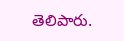తెలిపారు.